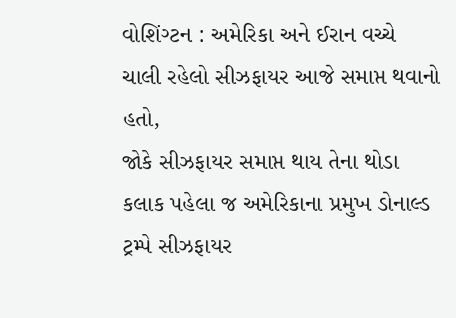વોશિંગ્ટન : અમેરિકા અને ઈરાન વચ્ચે ચાલી રહેલો સીઝફાયર આજે સમાપ્ત થવાનો હતો,
જોકે સીઝફાયર સમાપ્ત થાય તેના થોડા કલાક પહેલા જ અમેરિકાના પ્રમુખ ડોનાલ્ડ ટ્રમ્પે સીઝફાયર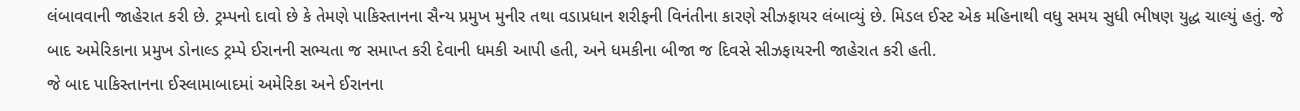લંબાવવાની જાહેરાત કરી છે. ટ્રમ્પનો દાવો છે કે તેમણે પાકિસ્તાનના સૈન્ય પ્રમુખ મુનીર તથા વડાપ્રધાન શરીફની વિનંતીના કારણે સીઝફાયર લંબાવ્યું છે. મિડલ ઈસ્ટ એક મહિનાથી વધુ સમય સુધી ભીષણ યુદ્ધ ચાલ્યું હતું. જે બાદ અમેરિકાના પ્રમુખ ડોનાલ્ડ ટ્રમ્પે ઈરાનની સભ્યતા જ સમાપ્ત કરી દેવાની ધમકી આપી હતી, અને ધમકીના બીજા જ દિવસે સીઝફાયરની જાહેરાત કરી હતી.
જે બાદ પાકિસ્તાનના ઈસ્લામાબાદમાં અમેરિકા અને ઈરાનના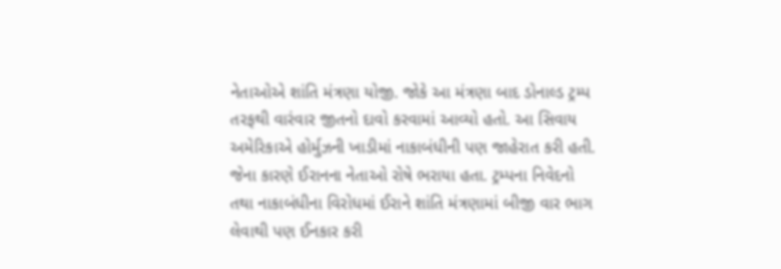નેતાઓએ શાંતિ મંત્રણા યોજી. જોકે આ મંત્રણા બાદ ડોનાલ્ડ ટ્રમ્પ તરફથી વારંવાર જીતનો દાવો કરવામાં આવ્યો હતો. આ સિવાય અમેરિકાએ હોર્મુઝની ખાડીમાં નાકાબંધીની પણ જાહેરાત કરી હતી. જેના કારણે ઈરાનના નેતાઓ રોષે ભરાયા હતા. ટ્રમ્પના નિવેદનો તથા નાકાબંધીના વિરોધમાં ઈરાને શાંતિ મંત્રણામાં બીજી વાર ભાગ લેવાથી પણ ઈનકાર કરી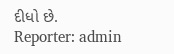દીધો છે.
Reporter: admin